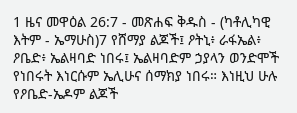1 ዜና መዋዕል 26:7 - መጽሐፍ ቅዱስ - (ካቶሊካዊ እትም - ኤማሁስ)7 የሸማያ ልጆች፤ ዖትኒ፥ ራፋኤል፥ ዖቤድ፥ ኤልዛባድ ነበሩ፤ ኤልዛባድም ኃያላን ወንድሞች የነበሩት እነርሱም ኤሊሁና ሰማክያ ነበሩ። እነዚህ ሁሉ የዖቤድ-ኤዶም ልጆች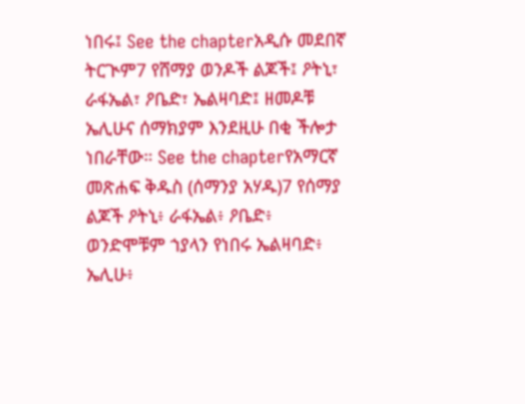ነበሩ፤ See the chapterአዲሱ መደበኛ ትርጒም7 የሸማያ ወንዶች ልጆች፤ ዖትኒ፣ ራፋኤል፣ ዖቤድ፣ ኤልዛባድ፤ ዘመዶቹ ኤሊሁና ሰማክያም እንደዚሁ በቂ ችሎታ ነበራቸው። See the chapterየአማርኛ መጽሐፍ ቅዱስ (ሰማንያ አሃዱ)7 የሰማያ ልጆች ዖትኒ፥ ራፋኤል፥ ዖቤድ፥ ወንድሞቹም ኀያላን የነበሩ ኤልዛባድ፥ ኤሊሁ፥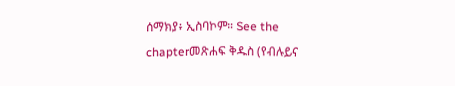ሰማክያ፥ ኢስባኮም። See the chapterመጽሐፍ ቅዱስ (የብሉይና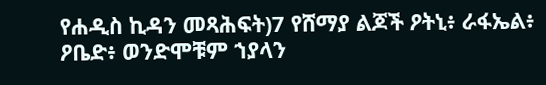የሐዲስ ኪዳን መጻሕፍት)7 የሸማያ ልጆች ዖትኒ፥ ራፋኤል፥ ዖቤድ፥ ወንድሞቹም ኀያላን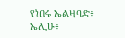የነበሩ ኤልዛባድ፥ ኤሊሁ፥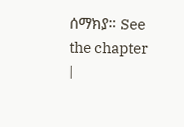ሰማክያ። See the chapter |